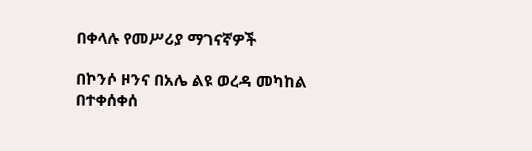በቀላሉ የመሥሪያ ማገናኛዎች

በኮንሶ ዞንና በአሌ ልዩ ወረዳ መካከል በተቀሰቀሰ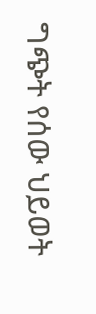ግጭት የሰው ህይወት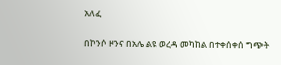አለፈ


በኮንሶ ዞንና በአሌ ልዩ ወረዳ መካከል በተቀሰቀሰ ግጭት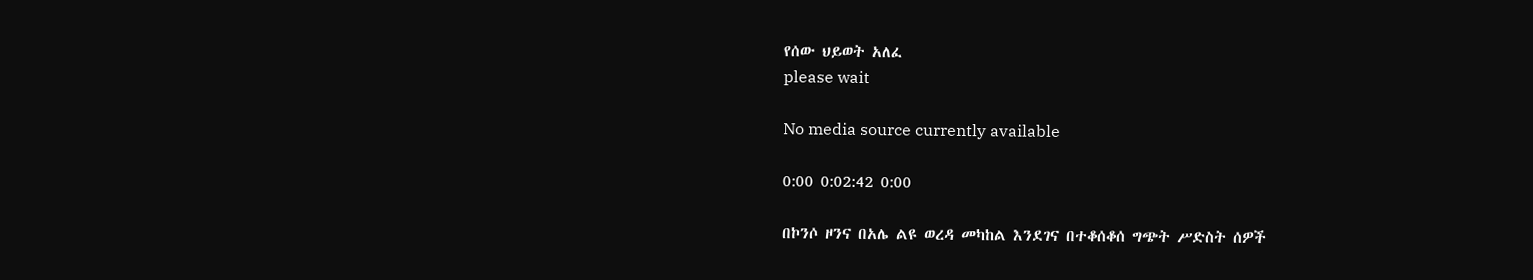የሰው ህይወት አለፈ
please wait

No media source currently available

0:00 0:02:42 0:00

በኮንሶ ዞንና በአሌ ልዩ ወረዳ መካከል እንደገና በተቆሰቆሰ ግጭት ሥድስት ሰዎች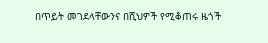በጥይት መገደላቸውንና በሺህዎች የሚቆጠሩ ዜጎች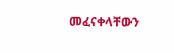መፈናቀላቸውን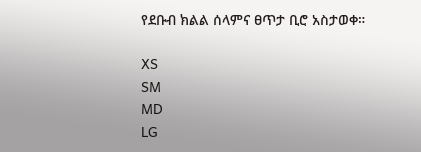የደቡብ ክልል ሰላምና ፀጥታ ቢሮ አስታወቀ።

XS
SM
MD
LG